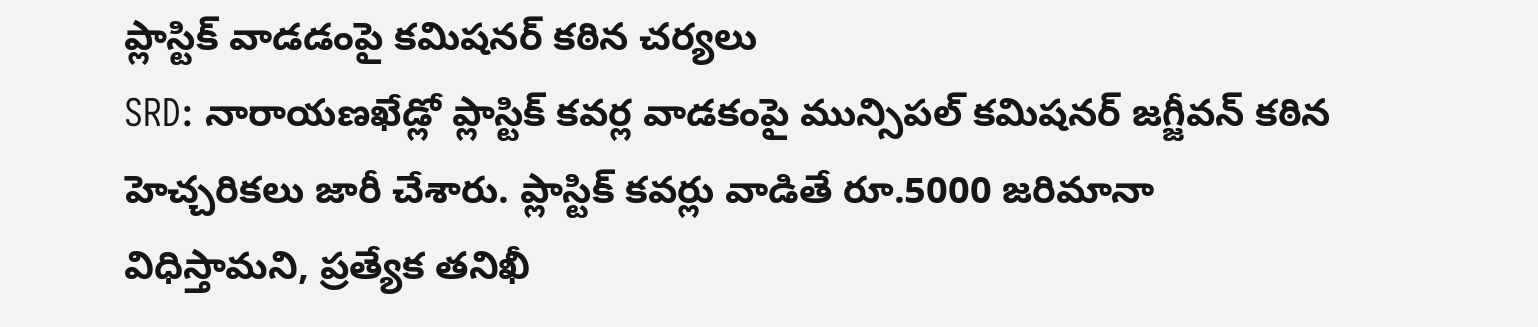ప్లాస్టిక్ వాడడంపై కమిషనర్ కఠిన చర్యలు
SRD: నారాయణఖేడ్లో ప్లాస్టిక్ కవర్ల వాడకంపై మున్సిపల్ కమిషనర్ జగ్జీవన్ కఠిన హెచ్చరికలు జారీ చేశారు. ప్లాస్టిక్ కవర్లు వాడితే రూ.5000 జరిమానా విధిస్తామని, ప్రత్యేక తనిఖీ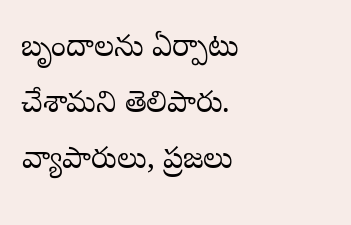బృందాలను ఏర్పాటు చేశామని తెలిపారు. వ్యాపారులు, ప్రజలు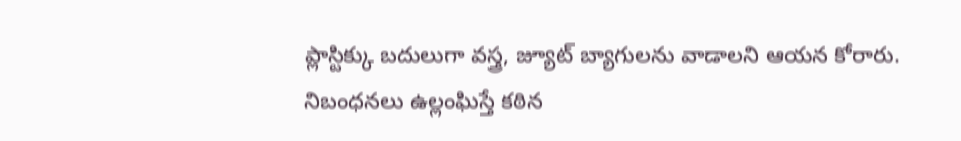ప్లాస్టిక్కు బదులుగా వస్త్ర, జ్యూట్ బ్యాగులను వాడాలని ఆయన కోరారు. నిబంధనలు ఉల్లంఘిస్తే కఠిన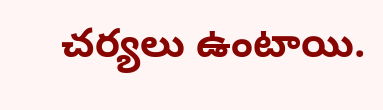చర్యలు ఉంటాయి.